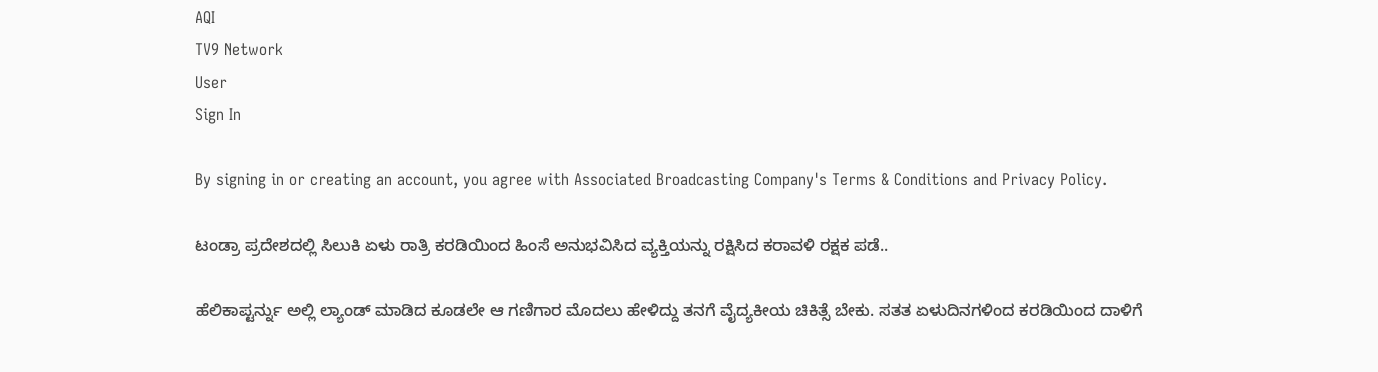AQI
TV9 Network
User
Sign In

By signing in or creating an account, you agree with Associated Broadcasting Company's Terms & Conditions and Privacy Policy.

ಟಂಡ್ರಾ ಪ್ರದೇಶದಲ್ಲಿ ಸಿಲುಕಿ ಏಳು ರಾತ್ರಿ ಕರಡಿಯಿಂದ ಹಿಂಸೆ ಅನುಭವಿಸಿದ ವ್ಯಕ್ತಿಯನ್ನು ರಕ್ಷಿಸಿದ ಕರಾವಳಿ ರಕ್ಷಕ ಪಡೆ..

ಹೆಲಿಕಾಪ್ಟರ್ನ್ನು ಅಲ್ಲಿ ಲ್ಯಾಂಡ್ ಮಾಡಿದ ಕೂಡಲೇ ಆ ಗಣಿಗಾರ ಮೊದಲು ಹೇಳಿದ್ದು ತನಗೆ ವೈದ್ಯಕೀಯ ಚಿಕಿತ್ಸೆ ಬೇಕು. ಸತತ ಏಳುದಿನಗಳಿಂದ ಕರಡಿಯಿಂದ ದಾಳಿಗೆ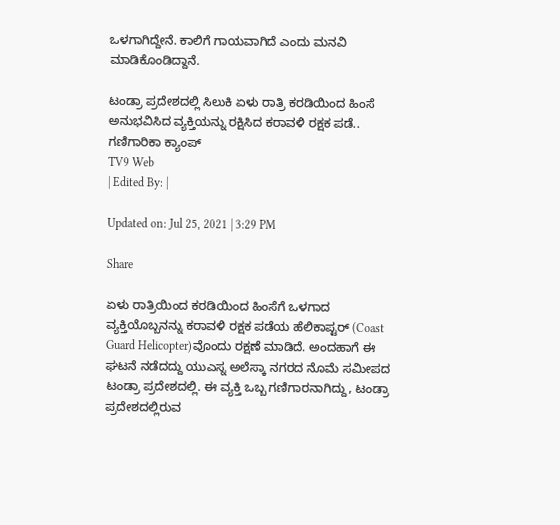ಒಳಗಾಗಿದ್ದೇನೆ. ಕಾಲಿಗೆ ಗಾಯವಾಗಿದೆ ಎಂದು ಮನವಿ ಮಾಡಿಕೊಂಡಿದ್ದಾನೆ.

ಟಂಡ್ರಾ ಪ್ರದೇಶದಲ್ಲಿ ಸಿಲುಕಿ ಏಳು ರಾತ್ರಿ ಕರಡಿಯಿಂದ ಹಿಂಸೆ ಅನುಭವಿಸಿದ ವ್ಯಕ್ತಿಯನ್ನು ರಕ್ಷಿಸಿದ ಕರಾವಳಿ ರಕ್ಷಕ ಪಡೆ..
ಗಣಿಗಾರಿಕಾ ಕ್ಯಾಂಪ್
TV9 Web
| Edited By: |

Updated on: Jul 25, 2021 | 3:29 PM

Share

ಏಳು ರಾತ್ರಿಯಿಂದ ಕರಡಿಯಿಂದ ಹಿಂಸೆಗೆ ಒಳಗಾದ ವ್ಯಕ್ತಿಯೊಬ್ಬನನ್ನು ಕರಾವಳಿ ರಕ್ಷಕ ಪಡೆಯ ಹೆಲಿಕಾಪ್ಟರ್ (Coast Guard Helicopter)ವೊಂದು ರಕ್ಷಣೆ ಮಾಡಿದೆ. ಅಂದಹಾಗೆ ಈ ಘಟನೆ ನಡೆದದ್ದು ಯುಎಸ್ನ ಅಲೆಸ್ಕಾ ನಗರದ ನೊಮೆ ಸಮೀಪದ ಟಂಡ್ರಾ ಪ್ರದೇಶದಲ್ಲಿ. ಈ ವ್ಯಕ್ತಿ ಒಬ್ಬ ಗಣಿಗಾರನಾಗಿದ್ದು, ಟಂಡ್ರಾ ಪ್ರದೇಶದಲ್ಲಿರುವ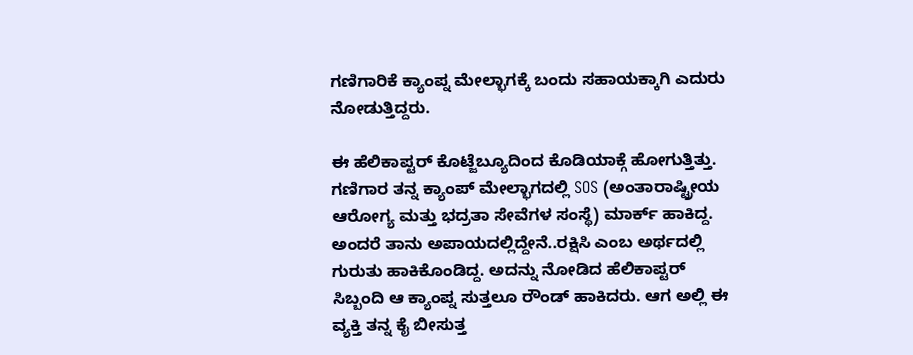ಗಣಿಗಾರಿಕೆ ಕ್ಯಾಂಪ್ನ ಮೇಲ್ಭಾಗಕ್ಕೆ ಬಂದು ಸಹಾಯಕ್ಕಾಗಿ ಎದುರು ನೋಡುತ್ತಿದ್ದರು.

ಈ ಹೆಲಿಕಾಪ್ಟರ್ ಕೊಟ್ಜೆಬ್ಯೂದಿಂದ ಕೊಡಿಯಾಕ್ಗೆ ಹೋಗುತ್ತಿತ್ತು. ಗಣಿಗಾರ ತನ್ನ ಕ್ಯಾಂಪ್ ಮೇಲ್ಭಾಗದಲ್ಲಿ SOS (ಅಂತಾರಾಷ್ಟ್ರೀಯ ಆರೋಗ್ಯ ಮತ್ತು ಭದ್ರತಾ ಸೇವೆಗಳ ಸಂಸ್ಥೆ) ಮಾರ್ಕ್ ಹಾಕಿದ್ದ. ಅಂದರೆ ತಾನು ಅಪಾಯದಲ್ಲಿದ್ದೇನೆ..ರಕ್ಷಿಸಿ ಎಂಬ ಅರ್ಥದಲ್ಲಿ ಗುರುತು ಹಾಕಿಕೊಂಡಿದ್ದ. ಅದನ್ನು ನೋಡಿದ ಹೆಲಿಕಾಪ್ಟರ್ ಸಿಬ್ಬಂದಿ ಆ ಕ್ಯಾಂಪ್ನ ಸುತ್ತಲೂ ರೌಂಡ್ ಹಾಕಿದರು. ಆಗ ಅಲ್ಲಿ ಈ ವ್ಯಕ್ತಿ ತನ್ನ ಕೈ ಬೀಸುತ್ತ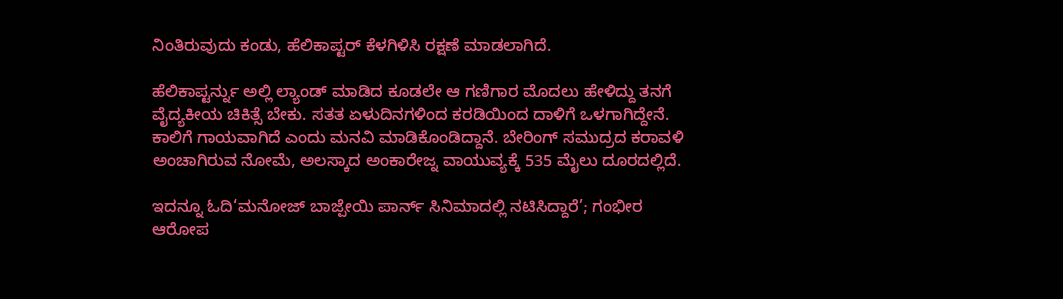ನಿಂತಿರುವುದು ಕಂಡು, ಹೆಲಿಕಾಪ್ಟರ್ ಕೆಳಗಿಳಿಸಿ ರಕ್ಷಣೆ ಮಾಡಲಾಗಿದೆ.

ಹೆಲಿಕಾಪ್ಟರ್ನ್ನು ಅಲ್ಲಿ ಲ್ಯಾಂಡ್ ಮಾಡಿದ ಕೂಡಲೇ ಆ ಗಣಿಗಾರ ಮೊದಲು ಹೇಳಿದ್ದು ತನಗೆ ವೈದ್ಯಕೀಯ ಚಿಕಿತ್ಸೆ ಬೇಕು. ಸತತ ಏಳುದಿನಗಳಿಂದ ಕರಡಿಯಿಂದ ದಾಳಿಗೆ ಒಳಗಾಗಿದ್ದೇನೆ. ಕಾಲಿಗೆ ಗಾಯವಾಗಿದೆ ಎಂದು ಮನವಿ ಮಾಡಿಕೊಂಡಿದ್ದಾನೆ. ಬೇರಿಂಗ್ ಸಮುದ್ರದ ಕರಾವಳಿ ಅಂಚಾಗಿರುವ ನೋಮೆ, ಅಲಸ್ಕಾದ ಅಂಕಾರೇಜ್ನ ವಾಯುವ್ಯಕ್ಕೆ 535 ಮೈಲು ದೂರದಲ್ಲಿದೆ.

ಇದನ್ನೂ ಓದಿ‘ಮನೋಜ್ ಬಾಜ್ಪೇಯಿ ಪಾರ್ನ್ ಸಿನಿಮಾದಲ್ಲಿ ನಟಿಸಿದ್ದಾರೆ’; ಗಂಭೀರ ಆರೋಪ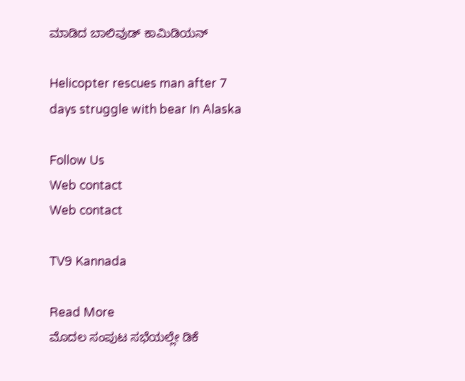ಮಾಡಿದ ಬಾಲಿವುಡ್ ಕಾಮಿಡಿಯನ್

Helicopter rescues man after 7 days struggle with bear In Alaska

Follow Us
Web contact
Web contact

TV9 Kannada

Read More
ಮೊದಲ ಸಂಪುಟ ಸಭೆಯಲ್ಲೇ ಡಿಕೆ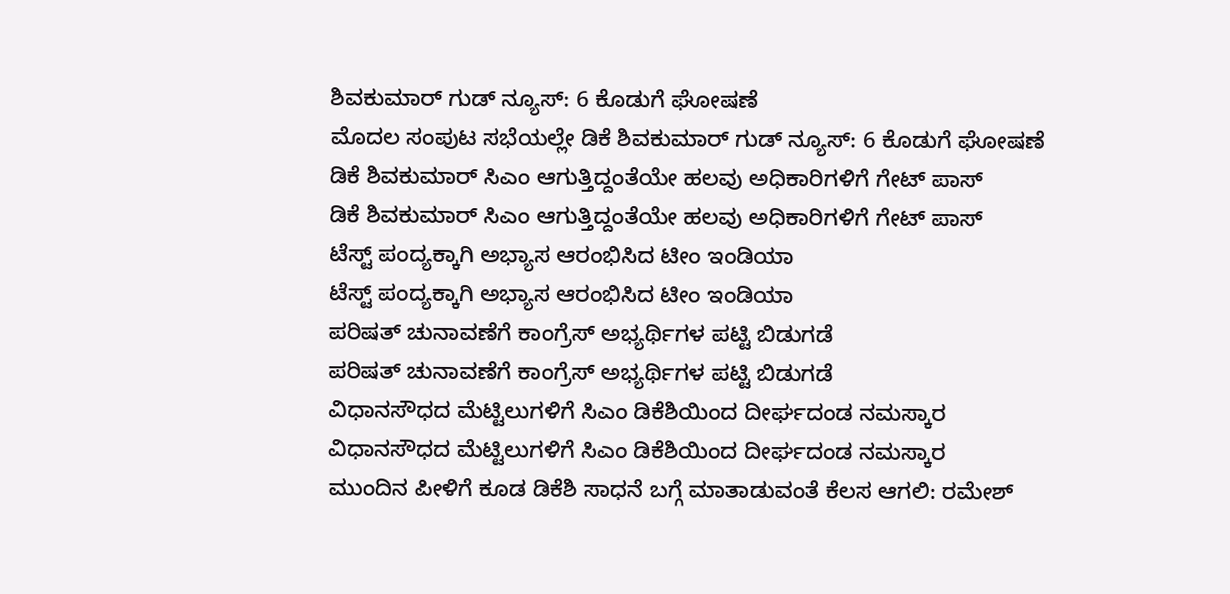ಶಿವಕುಮಾರ್ ಗುಡ್ ನ್ಯೂಸ್: 6 ಕೊಡುಗೆ ಘೋಷಣೆ
ಮೊದಲ ಸಂಪುಟ ಸಭೆಯಲ್ಲೇ ಡಿಕೆ ಶಿವಕುಮಾರ್ ಗುಡ್ ನ್ಯೂಸ್: 6 ಕೊಡುಗೆ ಘೋಷಣೆ
ಡಿಕೆ ಶಿವಕುಮಾರ್ ಸಿಎಂ ಆಗುತ್ತಿದ್ದಂತೆಯೇ ಹಲವು ಅಧಿಕಾರಿಗಳಿಗೆ ಗೇಟ್ ಪಾಸ್
ಡಿಕೆ ಶಿವಕುಮಾರ್ ಸಿಎಂ ಆಗುತ್ತಿದ್ದಂತೆಯೇ ಹಲವು ಅಧಿಕಾರಿಗಳಿಗೆ ಗೇಟ್ ಪಾಸ್
ಟೆಸ್ಟ್ ಪಂದ್ಯಕ್ಕಾಗಿ ಅಭ್ಯಾಸ ಆರಂಭಿಸಿದ ಟೀಂ ಇಂಡಿಯಾ
ಟೆಸ್ಟ್ ಪಂದ್ಯಕ್ಕಾಗಿ ಅಭ್ಯಾಸ ಆರಂಭಿಸಿದ ಟೀಂ ಇಂಡಿಯಾ
ಪರಿಷತ್ ಚುನಾವಣೆಗೆ ಕಾಂಗ್ರೆಸ್ ಅಭ್ಯರ್ಥಿಗಳ ಪಟ್ಟಿ ಬಿಡುಗಡೆ
ಪರಿಷತ್ ಚುನಾವಣೆಗೆ ಕಾಂಗ್ರೆಸ್ ಅಭ್ಯರ್ಥಿಗಳ ಪಟ್ಟಿ ಬಿಡುಗಡೆ
ವಿಧಾನಸೌಧದ ಮೆಟ್ಟಿಲುಗಳಿಗೆ ಸಿಎಂ ಡಿಕೆಶಿಯಿಂದ ದೀರ್ಘದಂಡ ನಮಸ್ಕಾರ
ವಿಧಾನಸೌಧದ ಮೆಟ್ಟಿಲುಗಳಿಗೆ ಸಿಎಂ ಡಿಕೆಶಿಯಿಂದ ದೀರ್ಘದಂಡ ನಮಸ್ಕಾರ
ಮುಂದಿನ ಪೀಳಿಗೆ ಕೂಡ ಡಿಕೆಶಿ ಸಾಧನೆ ಬಗ್ಗೆ ಮಾತಾಡುವಂತೆ ಕೆಲಸ ಆಗಲಿ: ರಮೇಶ್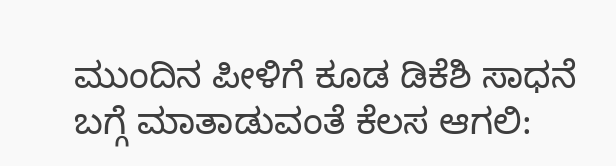ಮುಂದಿನ ಪೀಳಿಗೆ ಕೂಡ ಡಿಕೆಶಿ ಸಾಧನೆ ಬಗ್ಗೆ ಮಾತಾಡುವಂತೆ ಕೆಲಸ ಆಗಲಿ: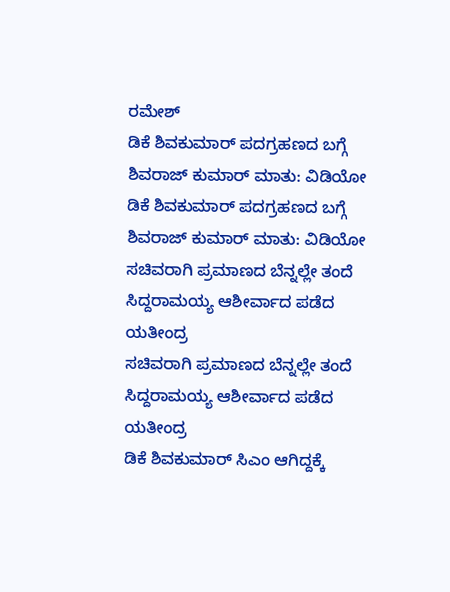ರಮೇಶ್
ಡಿಕೆ ಶಿವಕುಮಾರ್ ಪದಗ್ರಹಣದ ಬಗ್ಗೆ ಶಿವರಾಜ್ ಕುಮಾರ್ ಮಾತು: ವಿಡಿಯೋ
ಡಿಕೆ ಶಿವಕುಮಾರ್ ಪದಗ್ರಹಣದ ಬಗ್ಗೆ ಶಿವರಾಜ್ ಕುಮಾರ್ ಮಾತು: ವಿಡಿಯೋ
ಸಚಿವರಾಗಿ ಪ್ರಮಾಣದ ಬೆನ್ನಲ್ಲೇ ತಂದೆ ಸಿದ್ದರಾಮಯ್ಯ ಆಶೀರ್ವಾದ ಪಡೆದ ಯತೀಂದ್ರ
ಸಚಿವರಾಗಿ ಪ್ರಮಾಣದ ಬೆನ್ನಲ್ಲೇ ತಂದೆ ಸಿದ್ದರಾಮಯ್ಯ ಆಶೀರ್ವಾದ ಪಡೆದ ಯತೀಂದ್ರ
ಡಿಕೆ ಶಿವಕುಮಾರ್ ಸಿಎಂ ಆಗಿದ್ದಕ್ಕೆ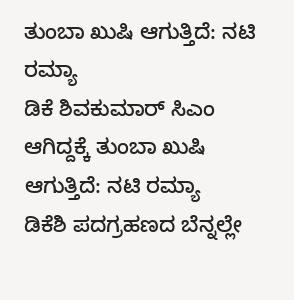ತುಂಬಾ ಖುಷಿ ಆಗುತ್ತಿದೆ: ನಟಿ ರಮ್ಯಾ
ಡಿಕೆ ಶಿವಕುಮಾರ್ ಸಿಎಂ ಆಗಿದ್ದಕ್ಕೆ ತುಂಬಾ ಖುಷಿ ಆಗುತ್ತಿದೆ: ನಟಿ ರಮ್ಯಾ
ಡಿಕೆಶಿ ಪದಗ್ರಹಣದ ಬೆನ್ನಲ್ಲೇ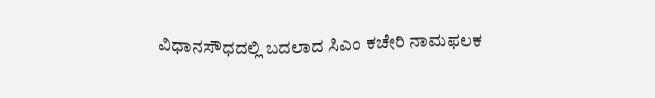ವಿಧಾನಸೌಧದಲ್ಲಿ ಬದಲಾದ ಸಿಎಂ ಕಚೇರಿ ನಾಮಫಲಕ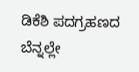ಡಿಕೆಶಿ ಪದಗ್ರಹಣದ ಬೆನ್ನಲ್ಲೇ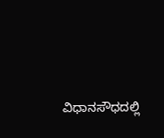ವಿಧಾನಸೌಧದಲ್ಲಿ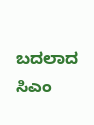ಬದಲಾದ ಸಿಎಂ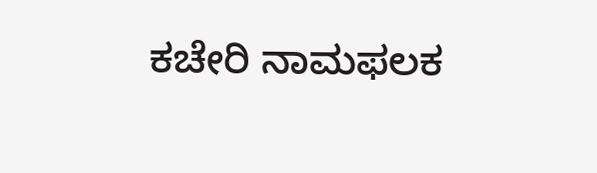ಕಚೇರಿ ನಾಮಫಲಕ